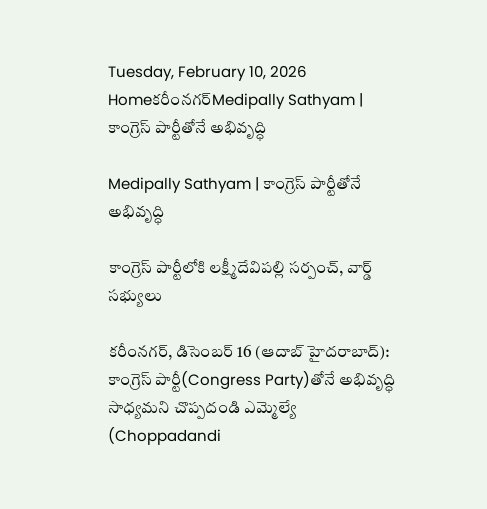Tuesday, February 10, 2026
Homeకరీంనగర్Medipally Sathyam | కాంగ్రెస్ పార్టీతోనే అభివృద్ధి

Medipally Sathyam | కాంగ్రెస్ పార్టీతోనే అభివృద్ధి

కాంగ్రెస్‌ పార్టీలోకి లక్ష్మీదేవిపల్లి సర్పంచ్, వార్డ్ సభ్యులు

కరీంనగర్, డిసెంబర్ 16 (ఆదాబ్ హైదరాబాద్): కాంగ్రెస్ పార్టీ(Congress Party)తోనే అభివృద్ధి సాధ్యమని చొప్పదండి ఎమ్మెల్యే (Choppadandi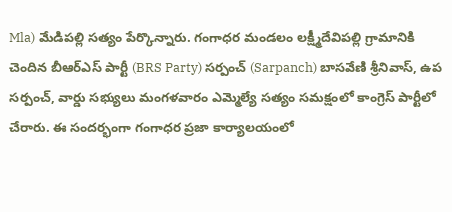Mla) మేడిపల్లి సత్యం పేర్కొన్నారు. గంగాధర మండలం లక్ష్మీదేవిపల్లి గ్రామానికి చెందిన బీఆర్ఎస్ పార్టీ (BRS Party) సర్పంచ్ (Sarpanch) బాసవేణి శ్రీనివాస్, ఉప సర్పంచ్, వార్డు సభ్యులు మంగళవారం ఎమ్మెల్యే సత్యం సమక్షంలో కాంగ్రెస్ పార్టీలో చేరారు. ఈ సందర్భంగా గంగాధర ప్రజా కార్యాలయంలో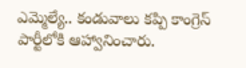ఎమ్మెల్యే.. కండువాలు కప్పి కాంగ్రెస్ పార్టీలోకి ఆహ్వానించారు.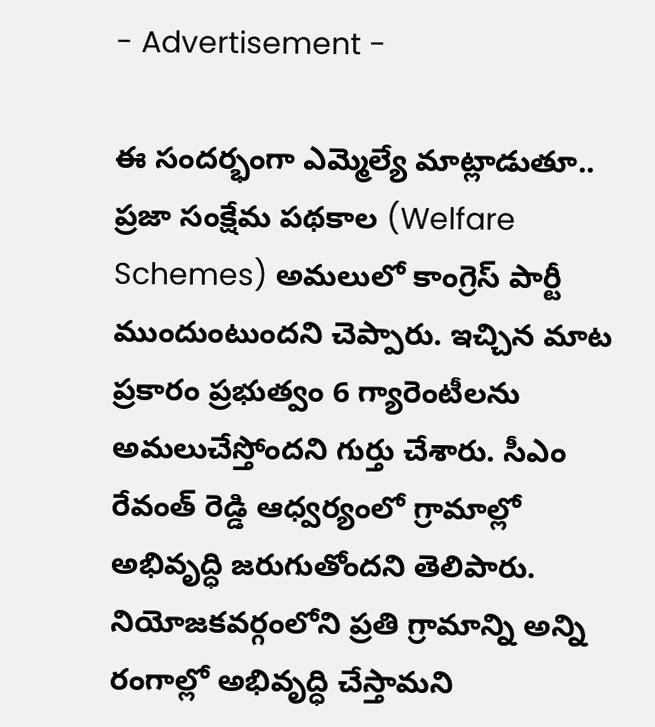- Advertisement -

ఈ సందర్భంగా ఎమ్మెల్యే మాట్లాడుతూ.. ప్రజా సంక్షేమ పథకాల (Welfare Schemes) అమలులో కాంగ్రెస్ పార్టీ ముందుంటుందని చెప్పారు. ఇచ్చిన మాట ప్రకారం ప్రభుత్వం 6 గ్యారెంటీలను అమలుచేస్తోందని గుర్తు చేశారు. సీఎం రేవంత్ రెడ్డి ఆధ్వర్యంలో గ్రామాల్లో అభివృద్ధి జరుగుతోందని తెలిపారు. నియోజకవర్గంలోని ప్రతి గ్రామాన్ని అన్ని రంగాల్లో అభివృద్ధి చేస్తామని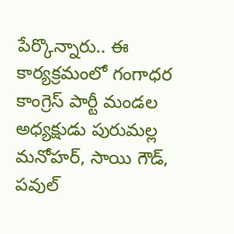పేర్కొన్నారు.. ఈ కార్యక్రమంలో గంగాధర కాంగ్రెస్ పార్టీ మండల అధ్యక్షుడు పురుమల్ల మనోహర్, సాయి గౌడ్, పవుల్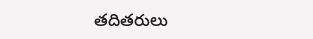తదితరులు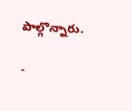పాల్గొన్నారు.

-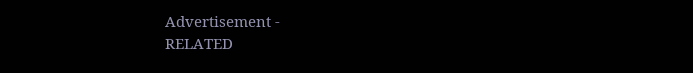Advertisement -
RELATED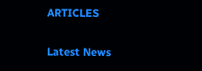ARTICLES

Latest News